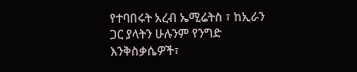የተባበሩት አረብ ኤሚሬትስ ፣ ከኢራን ጋር ያላትን ሁሉንም የንግድ እንቅስቃሴዎች፣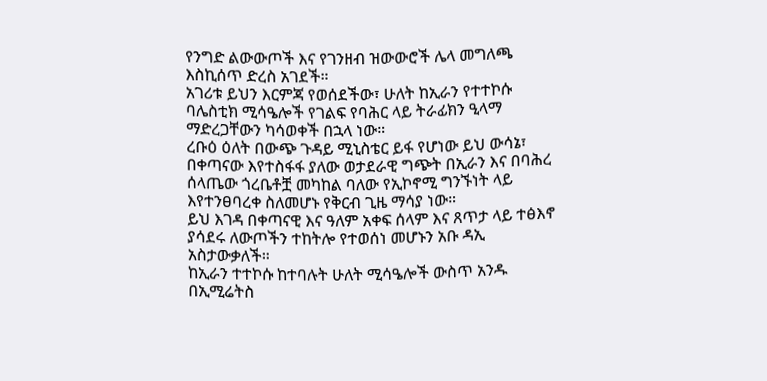የንግድ ልውውጦች እና የገንዘብ ዝውውሮች ሌላ መግለጫ እስኪሰጥ ድረስ አገደች።
አገሪቱ ይህን እርምጃ የወሰደችው፣ ሁለት ከኢራን የተተኮሱ ባሌስቲክ ሚሳዔሎች የገልፍ የባሕር ላይ ትራፊክን ዒላማ ማድረጋቸውን ካሳወቀች በኋላ ነው።
ረቡዕ ዕለት በውጭ ጉዳይ ሚኒስቴር ይፋ የሆነው ይህ ውሳኔ፣ በቀጣናው እየተስፋፋ ያለው ወታደራዊ ግጭት በኢራን እና በባሕረ ሰላጤው ጎረቤቶቿ መካከል ባለው የኢኮኖሚ ግንኙነት ላይ እየተንፀባረቀ ስለመሆኑ የቅርብ ጊዜ ማሳያ ነው።
ይህ እገዳ በቀጣናዊ እና ዓለም አቀፍ ሰላም እና ጸጥታ ላይ ተፅእኖ ያሳደሩ ለውጦችን ተከትሎ የተወሰነ መሆኑን አቡ ዳኢ አስታውቃለች።
ከኢራን ተተኮሱ ከተባሉት ሁለት ሚሳዔሎች ውስጥ አንዱ በኢሚሬትስ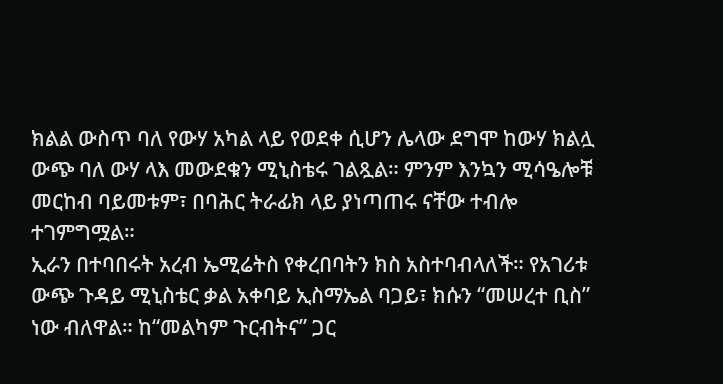ክልል ውስጥ ባለ የውሃ አካል ላይ የወደቀ ሲሆን ሌላው ደግሞ ከውሃ ክልሏ ውጭ ባለ ውሃ ላእ መውደቁን ሚኒስቴሩ ገልጿል። ምንም እንኳን ሚሳዔሎቹ መርከብ ባይመቱም፣ በባሕር ትራፊክ ላይ ያነጣጠሩ ናቸው ተብሎ ተገምግሟል።
ኢራን በተባበሩት አረብ ኤሚሬትስ የቀረበባትን ክስ አስተባብላለች። የአገሪቱ ውጭ ጉዳይ ሚኒስቴር ቃል አቀባይ ኢስማኤል ባጋይ፣ ክሱን “መሠረተ ቢስ” ነው ብለዋል። ከ“መልካም ጉርብትና” ጋር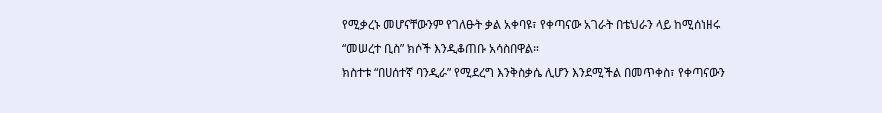የሚቃረኑ መሆናቸውንም የገለፁት ቃል አቀባዩ፣ የቀጣናው አገራት በቴህራን ላይ ከሚሰነዘሩ “መሠረተ ቢስ” ክሶች እንዲቆጠቡ አሳስበዋል።
ክስተቱ “በሀሰተኛ ባንዲራ” የሚደረግ እንቅስቃሴ ሊሆን እንደሚችል በመጥቀስ፣ የቀጣናውን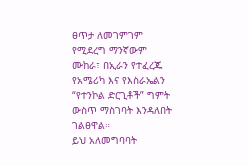ፀጥታ ለመገምገም የሚደረግ ማንኛውም ሙከራ፣ በኢራን የተፈረጁ የአሜሪካ እና የእስራኤልን “የተንኮል ድርጊቶች” ግምት ውስጥ ማስገባት እንዳለበት ገልፀዋል።
ይህ አለመግባባት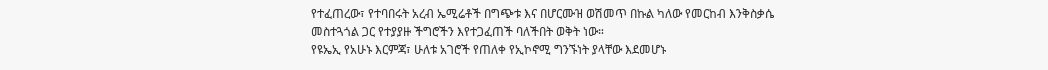የተፈጠረው፣ የተባበሩት አረብ ኤሚሬቶች በግጭቱ እና በሆርሙዝ ወሽመጥ በኩል ካለው የመርከብ እንቅስቃሴ መስተጓጎል ጋር የተያያዙ ችግሮችን እየተጋፈጠች ባለችበት ወቅት ነው።
የዩኤኢ የአሁኑ እርምጃ፣ ሁለቱ አገሮች የጠለቀ የኢኮኖሚ ግንኙነት ያላቸው እደመሆኑ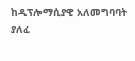ከዲፕሎማሲያዊ አለመግባባት ያለፈ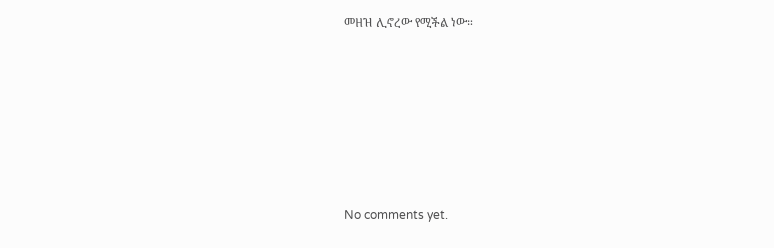መዘዝ ሊኖረው የሚችል ነው።











No comments yet.